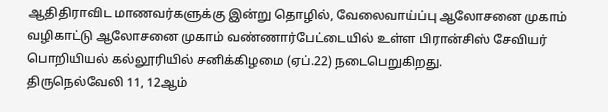ஆதிதிராவிட மாணவர்களுக்கு இன்று தொழில், வேலைவாய்ப்பு ஆலோசனை முகாம்
வழிகாட்டு ஆலோசனை முகாம் வண்ணார்பேட்டையில் உள்ள பிரான்சிஸ் சேவியர் பொறியியல் கல்லூரியில் சனிக்கிழமை (ஏப்.22) நடைபெறுகிறது.
திருநெல்வேலி 11, 12ஆம்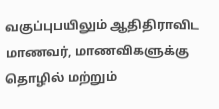வகுப்புபயிலும் ஆதிதிராவிட மாணவர், மாணவிகளுக்கு தொழில் மற்றும்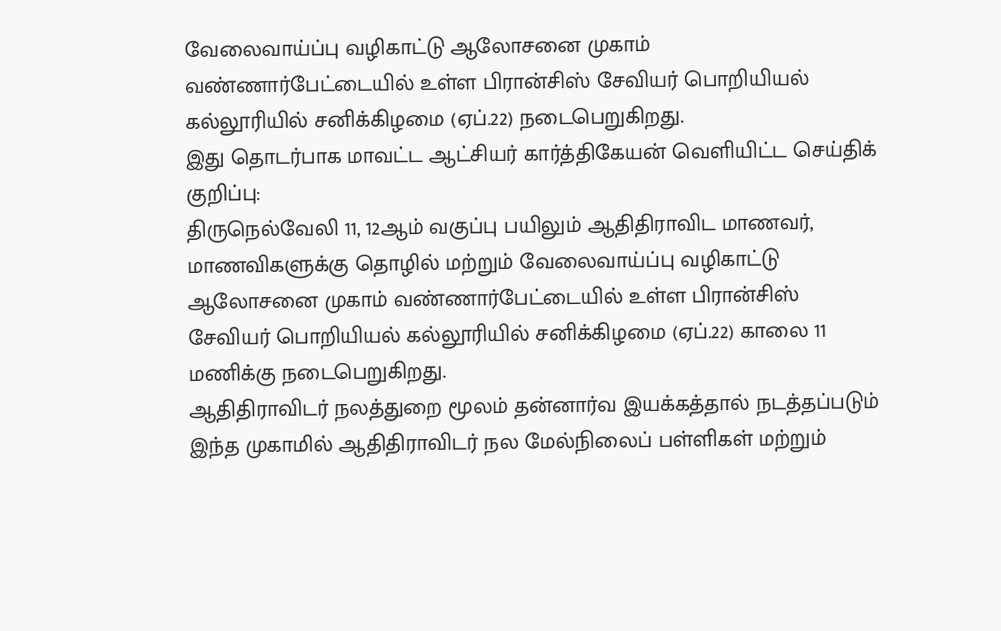வேலைவாய்ப்பு வழிகாட்டு ஆலோசனை முகாம் வண்ணார்பேட்டையில் உள்ள பிரான்சிஸ் சேவியர் பொறியியல் கல்லூரியில் சனிக்கிழமை (ஏப்.22) நடைபெறுகிறது.
இது தொடர்பாக மாவட்ட ஆட்சியர் கார்த்திகேயன் வெளியிட்ட செய்திக் குறிப்பு:
திருநெல்வேலி 11, 12ஆம் வகுப்பு பயிலும் ஆதிதிராவிட மாணவர், மாணவிகளுக்கு தொழில் மற்றும் வேலைவாய்ப்பு வழிகாட்டு ஆலோசனை முகாம் வண்ணார்பேட்டையில் உள்ள பிரான்சிஸ் சேவியர் பொறியியல் கல்லூரியில் சனிக்கிழமை (ஏப்.22) காலை 11 மணிக்கு நடைபெறுகிறது.
ஆதிதிராவிடர் நலத்துறை மூலம் தன்னார்வ இயக்கத்தால் நடத்தப்படும் இந்த முகாமில் ஆதிதிராவிடர் நல மேல்நிலைப் பள்ளிகள் மற்றும்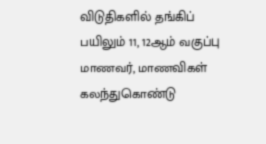விடுதிகளில் தங்கிப் பயிலும் 11, 12ஆம் வகுப்பு மாணவர், மாணவிகள் கலந்துகொண்டு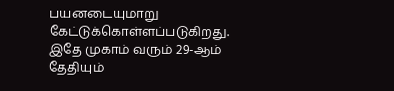பயனடையுமாறு கேட்டுக்கொள்ளப்படுகிறது. இதே முகாம் வரும் 29-ஆம் தேதியும்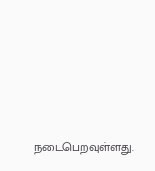நடைபெறவுள்ளது.